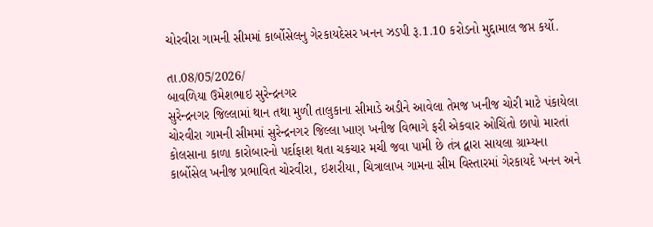ચોરવીરા ગામની સીમમાં કાર્બોસેલનુ ગેરકાયદેસર ખનન ઝડપી રૂ.1.10 કરોડનો મુદ્દામાલ જપ્ત કર્યો.

તા.08/05/2026/
બાવળિયા ઉમેશભાઇ સુરેન્દ્રનગર
સુરેન્દ્રનગર જિલ્લામાં થાન તથા મુળી તાલુકાના સીમાડે અડીને આવેલા તેમજ ખનીજ ચોરી માટે પંકાયેલા ચોરવીરા ગામની સીમમાં સુરેન્દ્રનગર જિલ્લા ખાણ ખનીજ વિભાગે ફરી એકવાર ઓચિંતો છાપો મારતાં કોલસાના કાળા કારોબારનો પર્દાફાશ થતા ચકચાર મચી જવા પામી છે તંત્ર દ્વારા સાયલા ગ્રામ્યના કાર્બોસેલ ખનીજ પ્રભાવિત ચોરવીરા, ઇશરીયા, ચિત્રાલાખ ગામના સીમ વિસ્તારમાં ગેરકાયદે ખનન અને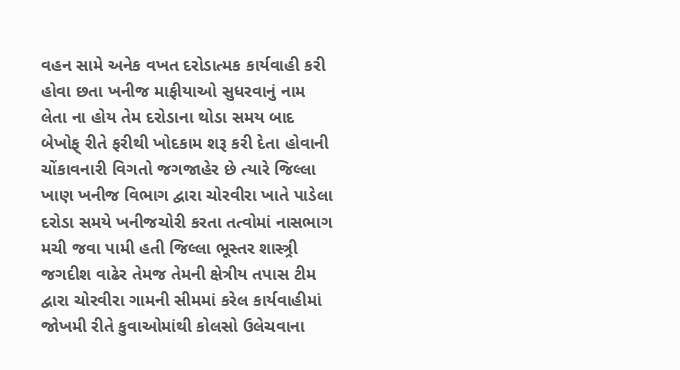વહન સામે અનેક વખત દરોડાત્મક કાર્યવાહી કરી હોવા છતા ખનીજ માફીયાઓ સુધરવાનું નામ લેતા ના હોય તેમ દરોડાના થોડા સમય બાદ બેખોફ્ રીતે ફરીથી ખોદકામ શરૂ કરી દેતા હોવાની ચોંકાવનારી વિગતો જગજાહેર છે ત્યારે જિલ્લા ખાણ ખનીજ વિભાગ દ્વારા ચોરવીરા ખાતે પાડેલા દરોડા સમયે ખનીજચોરી કરતા તત્વોમાં નાસભાગ મચી જવા પામી હતી જિલ્લા ભૂસ્તર શાસ્ત્ર્રી જગદીશ વાઢેર તેમજ તેમની ક્ષેત્રીય તપાસ ટીમ દ્વારા ચોરવીરા ગામની સીમમાં કરેલ કાર્યવાહીમાં જોખમી રીતે કુવાઓમાંથી કોલસો ઉલેચવાના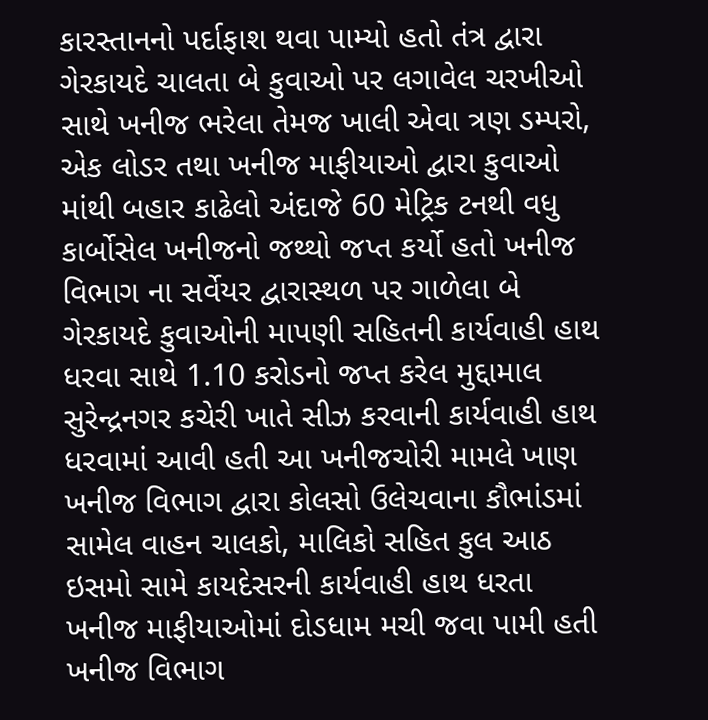કારસ્તાનનો પર્દાફાશ થવા પામ્યો હતો તંત્ર દ્વારા ગેરકાયદે ચાલતા બે કુવાઓ પર લગાવેલ ચરખીઓ સાથે ખનીજ ભરેલા તેમજ ખાલી એવા ત્રણ ડમ્પરો, એક લોડર તથા ખનીજ માફીયાઓ દ્વારા કુવાઓ માંથી બહાર કાઢેલો અંદાજે 60 મેટ્રિક ટનથી વધુ કાર્બોસેલ ખનીજનો જથ્થો જપ્ત કર્યો હતો ખનીજ વિભાગ ના સર્વેયર દ્વારાસ્થળ પર ગાળેલા બે ગેરકાયદે કુવાઓની માપણી સહિતની કાર્યવાહી હાથ ધરવા સાથે 1.10 કરોડનો જપ્ત કરેલ મુદ્દામાલ સુરેન્દ્રનગર કચેરી ખાતે સીઝ કરવાની કાર્યવાહી હાથ ધરવામાં આવી હતી આ ખનીજચોરી મામલે ખાણ ખનીજ વિભાગ દ્વારા કોલસો ઉલેચવાના કૌભાંડમાં સામેલ વાહન ચાલકો, માલિકો સહિત કુલ આઠ ઇસમો સામે કાયદેસરની કાર્યવાહી હાથ ધરતા ખનીજ માફીયાઓમાં દોડધામ મચી જવા પામી હતી ખનીજ વિભાગ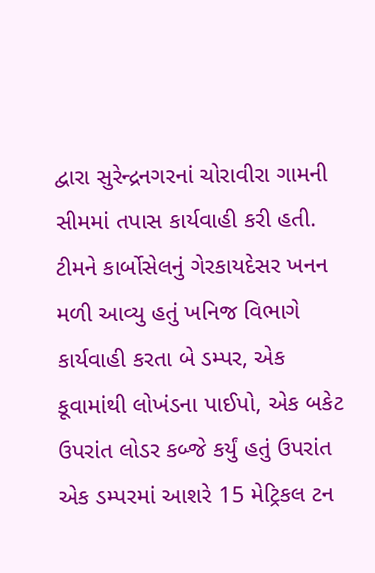દ્વારા સુરેન્દ્રનગરનાં ચોરાવીરા ગામની સીમમાં તપાસ કાર્યવાહી કરી હતી. ટીમને કાર્બોસેલનું ગેરકાયદેસર ખનન મળી આવ્યુ હતું ખનિજ વિભાગે કાર્યવાહી કરતા બે ડમ્પર, એક કૂવામાંથી લોખંડના પાઈપો, એક બકેટ ઉપરાંત લોડર કબ્જે કર્યું હતું ઉપરાંત એક ડમ્પરમાં આશરે 15 મેટ્રિકલ ટન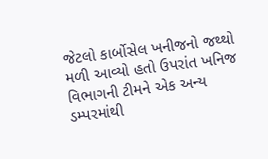જેટલો કાર્બોસેલ ખનીજનો જથ્થો મળી આવ્યો હતો ઉપરાંત ખનિજ વિભાગની ટીમને એક અન્ય ડમ્પરમાંથી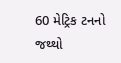60 મેટ્રિક ટનનો જથ્થો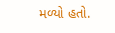મળ્યો હતો.